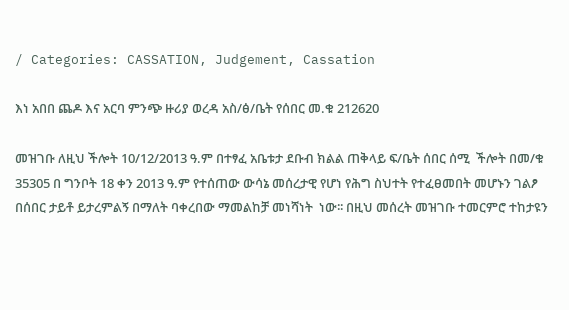/ Categories: CASSATION, Judgement, Cassation

እነ አበበ ጨዶ እና አርባ ምንጭ ዙሪያ ወረዳ አስ/ፅ/ቤት የሰበር መ.ቁ 212620

መዝገቡ ለዚህ ችሎት 10/12/2013 ዓ.ም በተፃፈ አቤቱታ ደቡብ ክልል ጠቅላይ ፍ/ቤት ሰበር ሰሚ  ችሎት በመ/ቁ 35305 በ ግንቦት 18 ቀን 2013 ዓ.ም የተሰጠው ውሳኔ መሰረታዊ የሆነ የሕግ ስህተት የተፈፀመበት መሆኑን ገልፆ በሰበር ታይቶ ይታረምልኝ በማለት ባቀረበው ማመልከቻ መነሻነት  ነው፡፡ በዚህ መሰረት መዝገቡ ተመርምሮ ተከታዩን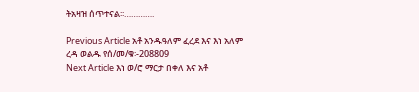ትአዛዝ ሰጥተናል፡፡………….

Previous Article አቶ አንዱዓለም ፈረደ እና እነ አለም ረዳ ወልዱ የሰ/መ/ቁ፡-208809
Next Article እነ ወ/ሮ ማርታ በቀለ እና አቶ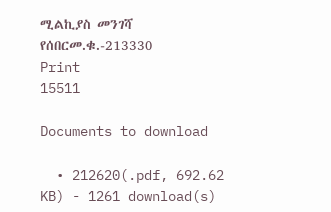ሚልኪያስ መንገሻ የሰበርመ.ቁ.-213330
Print
15511

Documents to download

  • 212620(.pdf, 692.62 KB) - 1261 download(s)